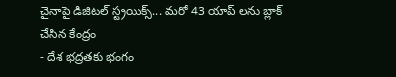చైనాపై డిజిటల్ స్ట్రయిక్స్... మరో 43 యాప్ లను బ్లాక్ చేసిన కేంద్రం
- దేశ భద్రతకు భంగం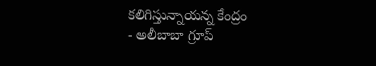కలిగిస్తున్నాయన్న కేంద్రం
- అలీబాబా గ్రూప్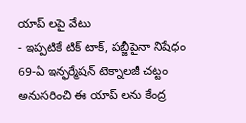యాప్ లపై వేటు
- ఇప్పటికే టిక్ టాక్, పబ్జీపైనా నిషేధం
69-ఏ ఇన్ఫర్మేషన్ టెక్నాలజీ చట్టం అనుసరించి ఈ యాప్ లను కేంద్ర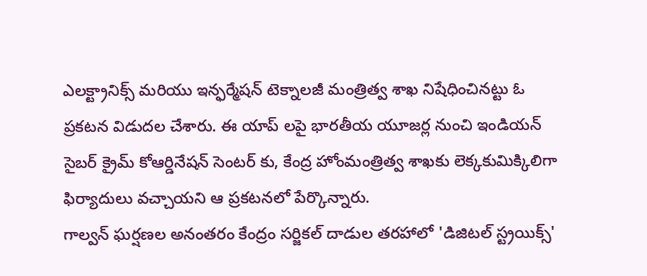ఎలక్ట్రానిక్స్ మరియు ఇన్ఫర్మేషన్ టెక్నాలజీ మంత్రిత్వ శాఖ నిషేధించినట్టు ఓ ప్రకటన విడుదల చేశారు. ఈ యాప్ లపై భారతీయ యూజర్ల నుంచి ఇండియన్ సైబర్ క్రైమ్ కోఆర్డినేషన్ సెంటర్ కు, కేంద్ర హోంమంత్రిత్వ శాఖకు లెక్కకుమిక్కిలిగా ఫిర్యాదులు వచ్చాయని ఆ ప్రకటనలో పేర్కొన్నారు.
గాల్వన్ ఘర్షణల అనంతరం కేంద్రం సర్జికల్ దాడుల తరహాలో 'డిజిటల్ స్ట్రయిక్స్'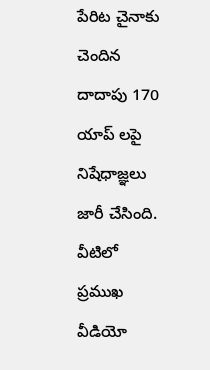పేరిట చైనాకు చెందిన దాదాపు 170 యాప్ లపై నిషేధాజ్ఞలు జారీ చేసింది. వీటిలో ప్రముఖ వీడియో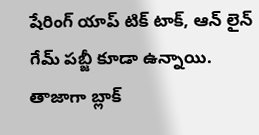షేరింగ్ యాప్ టిక్ టాక్, ఆన్ లైన్ గేమ్ పబ్జీ కూడా ఉన్నాయి.
తాజాగా బ్లాక్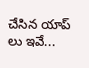చేసిన యాప్ లు ఇవే...